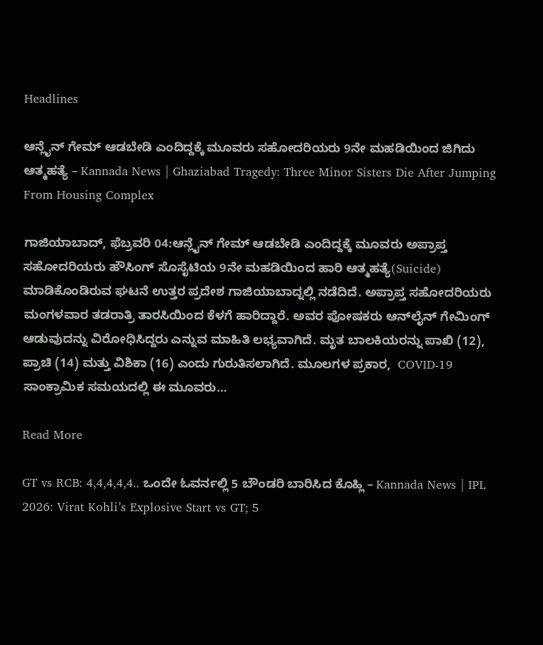Headlines

ಆನ್ಲೈನ್ ಗೇಮ್ ಆಡಬೇಡಿ ಎಂದಿದ್ದಕ್ಕೆ ಮೂವರು ಸಹೋದರಿಯರು 9ನೇ ಮಹಡಿಯಿಂದ ಜಿಗಿದು ಆತ್ಮಹತ್ಯೆ – Kannada News | Ghaziabad Tragedy: Three Minor Sisters Die After Jumping From Housing Complex

ಗಾಜಿಯಾಬಾದ್, ಫೆಬ್ರವರಿ 04:ಆನ್ಲೈನ್ ಗೇಮ್ ಆಡಬೇಡಿ ಎಂದಿದ್ದಕ್ಕೆ ಮೂವರು ಅಪ್ರಾಪ್ತ ಸಹೋದರಿಯರು ಹೌಸಿಂಗ್ ಸೊಸೈಟಿಯ 9ನೇ ಮಹಡಿಯಿಂದ ಹಾರಿ ಆತ್ಮಹತ್ಯೆ(Suicide) ಮಾಡಿಕೊಂಡಿರುವ ಘಟನೆ ಉತ್ತರ ಪ್ರದೇಶ ಗಾಜಿಯಾಬಾದ್ನಲ್ಲಿ ನಡೆದಿದೆ. ಅಪ್ರಾಪ್ತ ಸಹೋದರಿಯರು ಮಂಗಳವಾರ ತಡರಾತ್ರಿ ತಾರಸಿಯಿಂದ ಕೆಳಗೆ ಹಾರಿದ್ದಾರೆ. ಅವರ ಪೋಷಕರು ಆನ್‌ಲೈನ್ ಗೇಮಿಂಗ್ ಆಡುವುದನ್ನು ವಿರೋಧಿಸಿದ್ದರು ಎನ್ನುವ ಮಾಹಿತಿ ಲಭ್ಯವಾಗಿದೆ. ಮೃತ ಬಾಲಕಿಯರನ್ನು ಪಾಖಿ (12), ಪ್ರಾಚಿ (14) ಮತ್ತು ವಿಶಿಕಾ (16) ಎಂದು ಗುರುತಿಸಲಾಗಿದೆ. ಮೂಲಗಳ ಪ್ರಕಾರ,  COVID-19 ಸಾಂಕ್ರಾಮಿಕ ಸಮಯದಲ್ಲಿ ಈ ಮೂವರು…

Read More

GT vs RCB: 4,4,4,4,4.. ಒಂದೇ ಓವರ್ನಲ್ಲಿ 5 ಬೌಂಡರಿ ಬಾರಿಸಿದ ಕೊಹ್ಲಿ – Kannada News | IPL 2026: Virat Kohli’s Explosive Start vs GT; 5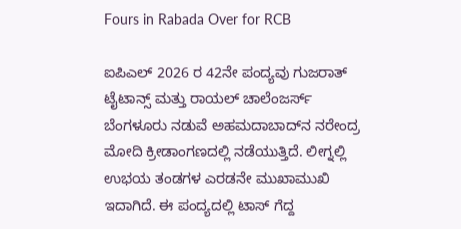Fours in Rabada Over for RCB

ಐಪಿಎಲ್ 2026 ರ 42ನೇ ಪಂದ್ಯವು ಗುಜರಾತ್ ಟೈಟಾನ್ಸ್ ಮತ್ತು ರಾಯಲ್ ಚಾಲೆಂಜರ್ಸ್ ಬೆಂಗಳೂರು ನಡುವೆ ಅಹಮದಾಬಾದ್‌ನ ನರೇಂದ್ರ ಮೋದಿ ಕ್ರೀಡಾಂಗಣದಲ್ಲಿ ನಡೆಯುತ್ತಿದೆ. ಲೀಗ್ನಲ್ಲಿ ಉಭಯ ತಂಡಗಳ ಎರಡನೇ ಮುಖಾಮುಖಿ ಇದಾಗಿದೆ. ಈ ಪಂದ್ಯದಲ್ಲಿ ಟಾಸ್ ಗೆದ್ದ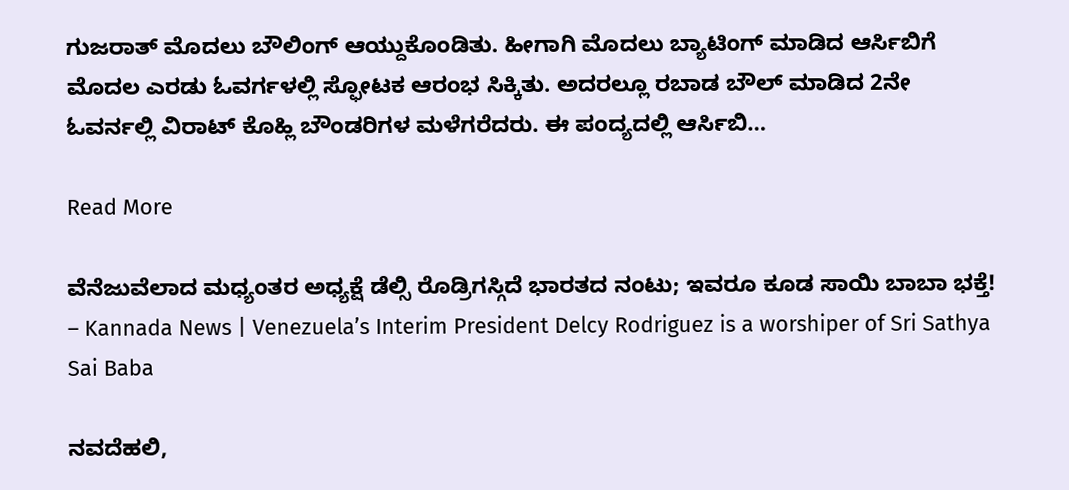ಗುಜರಾತ್ ಮೊದಲು ಬೌಲಿಂಗ್ ಆಯ್ದುಕೊಂಡಿತು. ಹೀಗಾಗಿ ಮೊದಲು ಬ್ಯಾಟಿಂಗ್‌ ಮಾಡಿದ ಆರ್ಸಿಬಿಗೆ ಮೊದಲ ಎರಡು ಓವರ್ಗಳಲ್ಲಿ ಸ್ಫೋಟಕ ಆರಂಭ ಸಿಕ್ಕಿತು. ಅದರಲ್ಲೂ ರಬಾಡ ಬೌಲ್ ಮಾಡಿದ 2ನೇ ಓವರ್ನಲ್ಲಿ ವಿರಾಟ್ ಕೊಹ್ಲಿ ಬೌಂಡರಿಗಳ ಮಳೆಗರೆದರು. ಈ ಪಂದ್ಯದಲ್ಲಿ ಆರ್ಸಿಬಿ…

Read More

ವೆನೆಜುವೆಲಾದ ಮಧ್ಯಂತರ ಅಧ್ಯಕ್ಷೆ ಡೆಲ್ಸಿ ರೊಡ್ರಿಗಸ್ಗಿದೆ ಭಾರತದ ನಂಟು; ಇವರೂ ಕೂಡ ಸಾಯಿ ಬಾಬಾ ಭಕ್ತೆ! – Kannada News | Venezuela’s Interim President Delcy Rodriguez is a worshiper of Sri Sathya Sai Baba

ನವದೆಹಲಿ,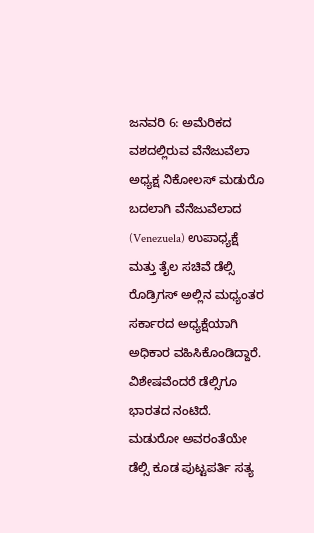ಜನವರಿ 6: ಅಮೆರಿಕದ ವಶದಲ್ಲಿರುವ ವೆನೆಜುವೆಲಾ ಅಧ್ಯಕ್ಷ ನಿಕೋಲಸ್ ಮಡುರೊ ಬದಲಾಗಿ ವೆನೆಜುವೆಲಾದ (Venezuela) ಉಪಾಧ್ಯಕ್ಷೆ ಮತ್ತು ತೈಲ ಸಚಿವೆ ಡೆಲ್ಸಿ ರೊಡ್ರಿಗಸ್ ಅಲ್ಲಿನ ಮಧ್ಯಂತರ ಸರ್ಕಾರದ ಅಧ್ಯಕ್ಷೆಯಾಗಿ ಅಧಿಕಾರ ವಹಿಸಿಕೊಂಡಿದ್ದಾರೆ. ವಿಶೇಷವೆಂದರೆ ಡೆಲ್ಸಿಗೂ ಭಾರತದ ನಂಟಿದೆ. ಮಡುರೋ ಅವರಂತೆಯೇ ಡೆಲ್ಸಿ ಕೂಡ ಪುಟ್ಟಪರ್ತಿ ಸತ್ಯ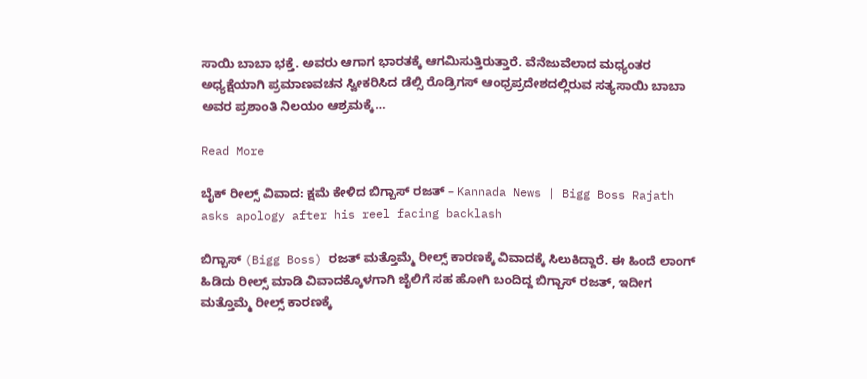ಸಾಯಿ ಬಾಬಾ ಭಕ್ತೆ. ಅವರು ಆಗಾಗ ಭಾರತಕ್ಕೆ ಆಗಮಿಸುತ್ತಿರುತ್ತಾರೆ. ವೆನೆಜುವೆಲಾದ ಮಧ್ಯಂತರ ಅಧ್ಯಕ್ಷೆಯಾಗಿ ಪ್ರಮಾಣವಚನ ಸ್ವೀಕರಿಸಿದ ಡೆಲ್ಸಿ ರೊಡ್ರಿಗಸ್ ಆಂಧ್ರಪ್ರದೇಶದಲ್ಲಿರುವ ಸತ್ಯಸಾಯಿ ಬಾಬಾ ಅವರ ಪ್ರಶಾಂತಿ ನಿಲಯಂ ಆಶ್ರಮಕ್ಕೆ…

Read More

ಬೈಕ್ ರೀಲ್ಸ್ ವಿವಾದ: ಕ್ಷಮೆ ಕೇಳಿದ ಬಿಗ್ಬಾಸ್ ರಜತ್ – Kannada News | Bigg Boss Rajath asks apology after his reel facing backlash

ಬಿಗ್ಬಾಸ್ (Bigg Boss) ರಜತ್ ಮತ್ತೊಮ್ಮೆ ರೀಲ್ಸ್ ಕಾರಣಕ್ಕೆ ವಿವಾದಕ್ಕೆ ಸಿಲುಕಿದ್ದಾರೆ. ಈ ಹಿಂದೆ ಲಾಂಗ್ ಹಿಡಿದು ರೀಲ್ಸ್ ಮಾಡಿ ವಿವಾದಕ್ಕೊಳಗಾಗಿ ಜೈಲಿಗೆ ಸಹ ಹೋಗಿ ಬಂದಿದ್ದ ಬಿಗ್ಬಾಸ್ ರಜತ್, ಇದೀಗ ಮತ್ತೊಮ್ಮೆ ರೀಲ್ಸ್ ಕಾರಣಕ್ಕೆ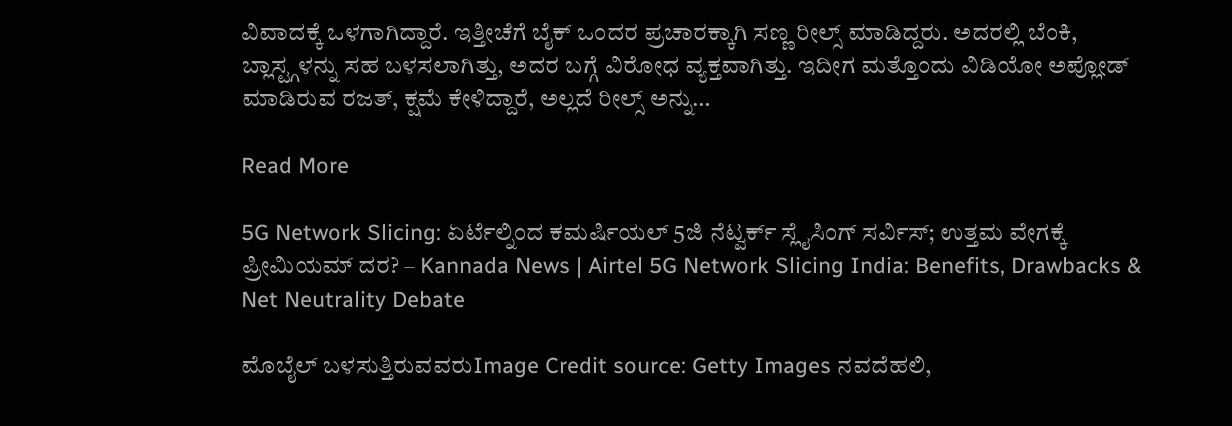ವಿವಾದಕ್ಕೆ ಒಳಗಾಗಿದ್ದಾರೆ. ಇತ್ತೀಚೆಗೆ ಬೈಕ್ ಒಂದರ ಪ್ರಚಾರಕ್ಕಾಗಿ ಸಣ್ಣ ರೀಲ್ಸ್ ಮಾಡಿದ್ದರು. ಅದರಲ್ಲಿ ಬೆಂಕಿ, ಬ್ಲಾಸ್ಟ್ಗಳನ್ನು ಸಹ ಬಳಸಲಾಗಿತ್ತು, ಅದರ ಬಗ್ಗೆ ವಿರೋಧ ವ್ಯಕ್ತವಾಗಿತ್ತು. ಇದೀಗ ಮತ್ತೊಂದು ವಿಡಿಯೋ ಅಪ್ಲೋಡ್ ಮಾಡಿರುವ ರಜತ್, ಕ್ಷಮೆ ಕೇಳಿದ್ದಾರೆ, ಅಲ್ಲದೆ ರೀಲ್ಸ್ ಅನ್ನು…

Read More

5G Network Slicing: ಏರ್ಟೆಲ್ನಿಂದ ಕಮರ್ಷಿಯಲ್ 5ಜಿ ನೆಟ್ವರ್ಕ್ ಸ್ಲೈಸಿಂಗ್ ಸರ್ವಿಸ್; ಉತ್ತಮ ವೇಗಕ್ಕೆ ಪ್ರೀಮಿಯಮ್ ದರ? – Kannada News | Airtel 5G Network Slicing India: Benefits, Drawbacks & Net Neutrality Debate

ಮೊಬೈಲ್ ಬಳಸುತ್ತಿರುವವರುImage Credit source: Getty Images ನವದೆಹಲಿ,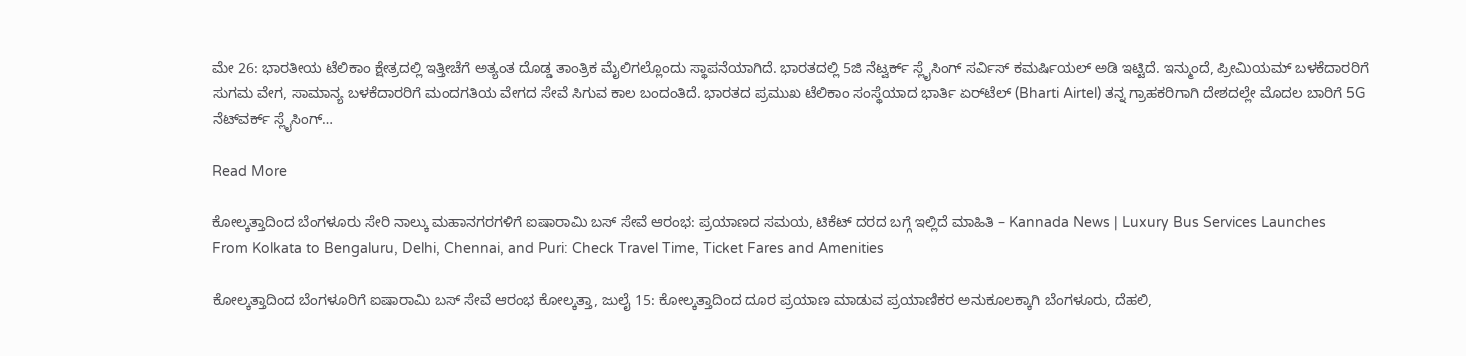ಮೇ 26: ಭಾರತೀಯ ಟೆಲಿಕಾಂ ಕ್ಷೇತ್ರದಲ್ಲಿ ಇತ್ತೀಚೆಗೆ ಅತ್ಯಂತ ದೊಡ್ಡ ತಾಂತ್ರಿಕ ಮೈಲಿಗಲ್ಲೊಂದು ಸ್ಥಾಪನೆಯಾಗಿದೆ. ಭಾರತದಲ್ಲಿ 5ಜಿ ನೆಟ್ವರ್ಕ್ ಸ್ಲೈಸಿಂಗ್ ಸರ್ವಿಸ್ ಕಮರ್ಷಿಯಲ್ ಅಡಿ ಇಟ್ಟಿದೆ. ಇನ್ಮುಂದೆ, ಪ್ರೀಮಿಯಮ್ ಬಳಕೆದಾರರಿಗೆ ಸುಗಮ ವೇಗ, ಸಾಮಾನ್ಯ ಬಳಕೆದಾರರಿಗೆ ಮಂದಗತಿಯ ವೇಗದ ಸೇವೆ ಸಿಗುವ ಕಾಲ ಬಂದಂತಿದೆ. ಭಾರತದ ಪ್ರಮುಖ ಟೆಲಿಕಾಂ ಸಂಸ್ಥೆಯಾದ ಭಾರ್ತಿ ಏರ್‌ಟೆಲ್ (Bharti Airtel) ತನ್ನ ಗ್ರಾಹಕರಿಗಾಗಿ ದೇಶದಲ್ಲೇ ಮೊದಲ ಬಾರಿಗೆ 5G ನೆಟ್‌ವರ್ಕ್ ಸ್ಲೈಸಿಂಗ್…

Read More

ಕೋಲ್ಕತ್ತಾದಿಂದ ಬೆಂಗಳೂರು ಸೇರಿ ನಾಲ್ಕು ಮಹಾನಗರಗಳಿಗೆ ಐಷಾರಾಮಿ ಬಸ್ ಸೇವೆ ಆರಂಭ: ಪ್ರಯಾಣದ ಸಮಯ, ಟಿಕೆಟ್ ದರದ ಬಗ್ಗೆ ಇಲ್ಲಿದೆ ಮಾಹಿತಿ – Kannada News | Luxury Bus Services Launches From Kolkata to Bengaluru, Delhi, Chennai, and Puri: Check Travel Time, Ticket Fares and Amenities

ಕೋಲ್ಕತ್ತಾದಿಂದ ಬೆಂಗಳೂರಿಗೆ ಐಷಾರಾಮಿ ಬಸ್ ಸೇವೆ ಆರಂಭ ಕೋಲ್ಕತ್ತಾ, ಜುಲೈ 15: ಕೋಲ್ಕತ್ತಾದಿಂದ ದೂರ ಪ್ರಯಾಣ ಮಾಡುವ ಪ್ರಯಾಣಿಕರ ಅನುಕೂಲಕ್ಕಾಗಿ ಬೆಂಗಳೂರು, ದೆಹಲಿ,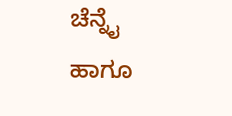ಚೆನ್ನೈ ಹಾಗೂ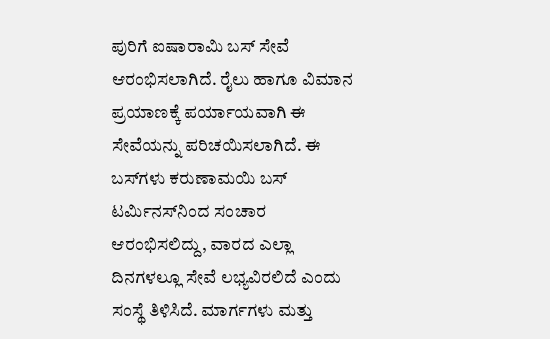ಪುರಿಗೆ ಐಷಾರಾಮಿ ಬಸ್ ಸೇವೆ ಆರಂಭಿಸಲಾಗಿದೆ. ರೈಲು ಹಾಗೂ ವಿಮಾನ ಪ್ರಯಾಣಕ್ಕೆ ಪರ್ಯಾಯವಾಗಿ ಈ ಸೇವೆಯನ್ನು ಪರಿಚಯಿಸಲಾಗಿದೆ. ಈ ಬಸ್‌ಗಳು ಕರುಣಾಮಯಿ ಬಸ್ ಟರ್ಮಿನಸ್‌ನಿಂದ ಸಂಚಾರ ಆರಂಭಿಸಲಿದ್ದು, ವಾರದ ಎಲ್ಲಾ ದಿನಗಳಲ್ಲೂ ಸೇವೆ ಲಭ್ಯವಿರಲಿದೆ ಎಂದು ಸಂಸ್ಥೆ ತಿಳಿಸಿದೆ. ಮಾರ್ಗಗಳು ಮತ್ತು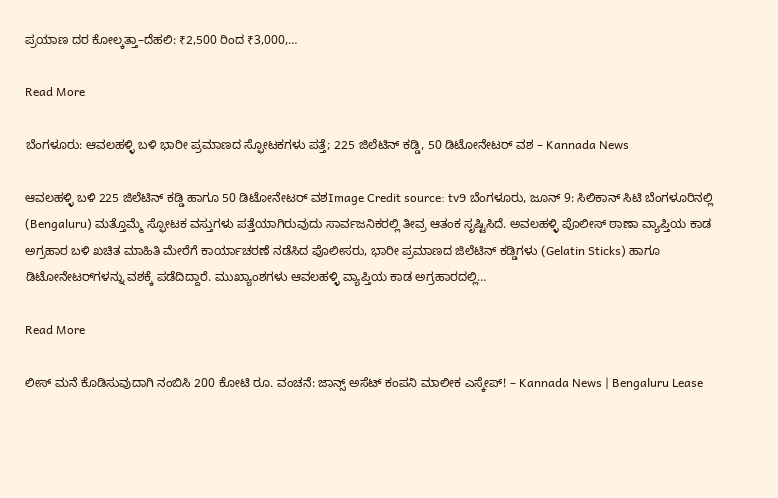ಪ್ರಯಾಣ ದರ ಕೋಲ್ಕತ್ತಾ–ದೆಹಲಿ: ₹2,500 ರಿಂದ ₹3,000,…

Read More

ಬೆಂಗಳೂರು: ಆವಲಹಳ್ಳಿ ಬಳಿ ಭಾರೀ ಪ್ರಮಾಣದ ಸ್ಫೋಟಕಗಳು ಪತ್ತೆ; 225 ಜಿಲೆಟಿನ್ ಕಡ್ಡಿ, 50 ಡಿಟೋನೇಟರ್ ವಶ – Kannada News

ಆವಲಹಳ್ಳಿ ಬಳಿ 225 ಜಿಲೆಟಿನ್ ಕಡ್ಡಿ ಹಾಗೂ 50 ಡಿಟೋನೇಟರ್ ವಶImage Credit source: tv9 ಬೆಂಗಳೂರು, ಜೂನ್ 9: ಸಿಲಿಕಾನ್ ಸಿಟಿ ಬೆಂಗಳೂರಿನಲ್ಲಿ (Bengaluru) ಮತ್ತೊಮ್ಮೆ ಸ್ಫೋಟಕ ವಸ್ತುಗಳು ಪತ್ತೆಯಾಗಿರುವುದು ಸಾರ್ವಜನಿಕರಲ್ಲಿ ತೀವ್ರ ಆತಂಕ ಸೃಷ್ಟಿಸಿದೆ. ಅವಲಹಳ್ಳಿ ಪೊಲೀಸ್ ಠಾಣಾ ವ್ಯಾಪ್ತಿಯ ಕಾಡ ಅಗ್ರಹಾರ ಬಳಿ ಖಚಿತ ಮಾಹಿತಿ ಮೇರೆಗೆ ಕಾರ್ಯಾಚರಣೆ ನಡೆಸಿದ ಪೊಲೀಸರು, ಭಾರೀ ಪ್ರಮಾಣದ ಜಿಲೆಟಿನ್ ಕಡ್ಡಿಗಳು (Gelatin Sticks) ಹಾಗೂ ಡಿಟೋನೇಟರ್‌ಗಳನ್ನು ವಶಕ್ಕೆ ಪಡೆದಿದ್ದಾರೆ. ಮುಖ್ಯಾಂಶಗಳು ಆವಲಹಳ್ಳಿ ವ್ಯಾಪ್ತಿಯ ಕಾಡ ಅಗ್ರಹಾರದಲ್ಲಿ…

Read More

ಲೀಸ್ ಮನೆ ಕೊಡಿಸುವುದಾಗಿ ನಂಬಿಸಿ 200 ಕೋಟಿ ರೂ. ವಂಚನೆ: ಜಾನ್ಸ್ ಅಸೆಟ್ ಕಂಪನಿ ಮಾಲೀಕ ಎಸ್ಕೇಪ್! – Kannada News | Bengaluru Lease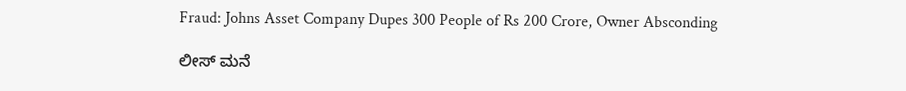Fraud: Johns Asset Company Dupes 300 People of Rs 200 Crore, Owner Absconding

ಲೀಸ್ ಮನೆ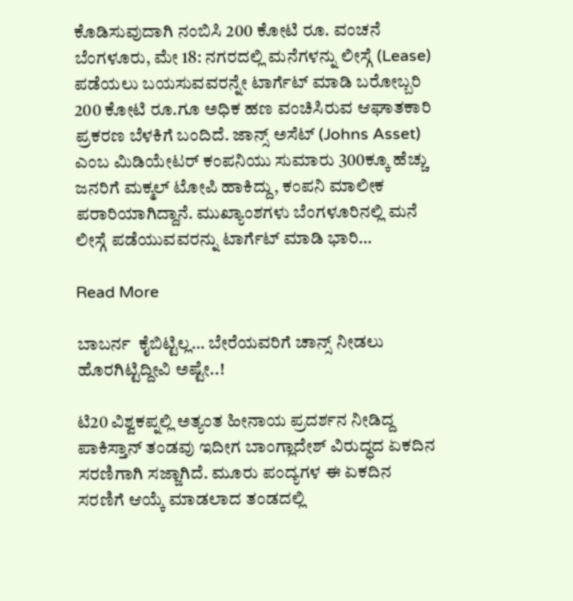ಕೊಡಿಸುವುದಾಗಿ ನಂಬಿಸಿ 200 ಕೋಟಿ ರೂ. ವಂಚನೆ ಬೆಂಗಳೂರು, ಮೇ 18: ನಗರದಲ್ಲಿ ಮನೆಗಳನ್ನು ಲೀಸ್ಗೆ (Lease) ಪಡೆಯಲು ಬಯಸುವವರನ್ನೇ ಟಾರ್ಗೆಟ್ ಮಾಡಿ ಬರೋಬ್ಬರಿ 200 ಕೋಟಿ ರೂ.ಗೂ ಅಧಿಕ ಹಣ ವಂಚಿಸಿರುವ ಆಘಾತಕಾರಿ ಪ್ರಕರಣ ಬೆಳಕಿಗೆ ಬಂದಿದೆ. ಜಾನ್ಸ್ ಅಸೆಟ್ (Johns Asset) ಎಂಬ ಮಿಡಿಯೇಟರ್ ಕಂಪನಿಯು ಸುಮಾರು 300ಕ್ಕೂ ಹೆಚ್ಚು ಜನರಿಗೆ ಮಕ್ಮಲ್ ಟೋಪಿ ಹಾಕಿದ್ದು, ಕಂಪನಿ ಮಾಲೀಕ ಪರಾರಿಯಾಗಿದ್ದಾನೆ. ಮುಖ್ಯಾಂಶಗಳು ಬೆಂಗಳೂರಿನಲ್ಲಿ ಮನೆ ಲೀಸ್ಗೆ ಪಡೆಯುವವರನ್ನು ಟಾರ್ಗೆಟ್ ಮಾಡಿ ಭಾರಿ…

Read More

ಬಾಬರ್ನ  ಕೈಬಿಟ್ಟಿಲ್ಲ… ಬೇರೆಯವರಿಗೆ ಚಾನ್ಸ್ ನೀಡಲು ಹೊರಗಿಟ್ಟಿದ್ದೀವಿ ಅಷ್ಟೇ..!

ಟಿ20 ವಿಶ್ವಕಪ್ನಲ್ಲಿ ಅತ್ಯಂತ ಹೀನಾಯ ಪ್ರದರ್ಶನ ನೀಡಿದ್ದ ಪಾಕಿಸ್ತಾನ್ ತಂಡವು ಇದೀಗ ಬಾಂಗ್ಲಾದೇಶ್ ವಿರುದ್ಧದ ಏಕದಿನ ಸರಣಿಗಾಗಿ ಸಜ್ಜಾಗಿದೆ. ಮೂರು ಪಂದ್ಯಗಳ ಈ ಏಕದಿನ ಸರಣಿಗೆ ಆಯ್ಕೆ ಮಾಡಲಾದ ತಂಡದಲ್ಲಿ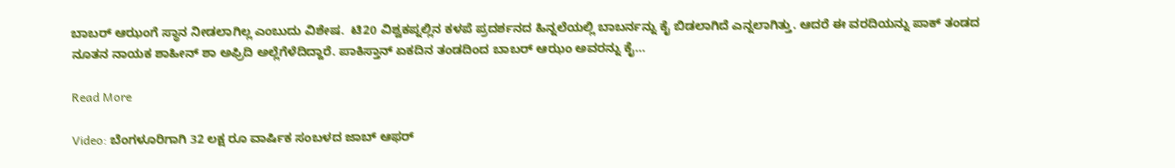ಬಾಬರ್ ಆಝಂಗೆ ಸ್ಥಾನ ನೀಡಲಾಗಿಲ್ಲ ಎಂಬುದು ವಿಶೇಷ.  ಟಿ20 ವಿಶ್ವಕಪ್ನಲ್ಲಿನ ಕಳಪೆ ಪ್ರದರ್ಶನದ ಹಿನ್ನಲೆಯಲ್ಲಿ ಬಾಬರ್ನನ್ನು ಕೈ ಬಿಡಲಾಗಿದೆ ಎನ್ನಲಾಗಿತ್ತು. ಆದರೆ ಈ ವರದಿಯನ್ನು ಪಾಕ್ ತಂಡದ ನೂತನ ನಾಯಕ ಶಾಹೀನ್ ಶಾ ಅಫ್ರಿದಿ ಅಲ್ಲೆಗೆಳೆದಿದ್ದಾರೆ. ಪಾಕಿಸ್ತಾನ್ ಏಕದಿನ ತಂಡದಿಂದ ಬಾಬರ್ ಆಝಂ ಅವರನ್ನು ಕೈ…

Read More

Video: ಬೆಂಗಳೂರಿಗಾಗಿ 32 ಲಕ್ಷ ರೂ ವಾರ್ಷಿಕ ಸಂಬಳದ ಜಾಬ್ ಆಫರ್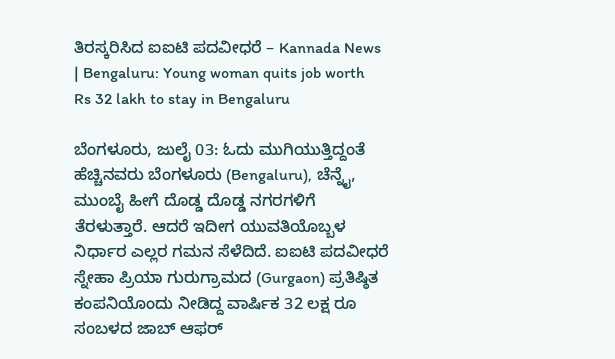ತಿರಸ್ಕರಿಸಿದ ಐಐಟಿ ಪದವೀಧರೆ – Kannada News | Bengaluru: Young woman quits job worth Rs 32 lakh to stay in Bengaluru

ಬೆಂಗಳೂರು, ಜುಲೈ 03: ಓದು ಮುಗಿಯುತ್ತಿದ್ದಂತೆ ಹೆಚ್ಚಿನವರು ಬೆಂಗಳೂರು (Bengaluru), ಚೆನ್ನೈ, ಮುಂಬೈ ಹೀಗೆ ದೊಡ್ಡ ದೊಡ್ಡ ನಗರಗಳಿಗೆ ತೆರಳುತ್ತಾರೆ. ಆದರೆ ಇದೀಗ ಯುವತಿಯೊಬ್ಬಳ ನಿರ್ಧಾರ ಎಲ್ಲರ ಗಮನ ಸೆಳೆದಿದೆ. ಐಐಟಿ ಪದವೀಧರೆ ಸ್ನೇಹಾ ಪ್ರಿಯಾ ಗುರುಗ್ರಾಮದ (Gurgaon) ಪ್ರತಿಷ್ಠಿತ ಕಂಪನಿಯೊಂದು ನೀಡಿದ್ದ ವಾರ್ಷಿಕ 32 ಲಕ್ಷ ರೂ ಸಂಬಳದ ಜಾಬ್ ಆಫರ್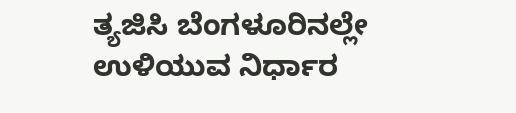ತ್ಯಜಿಸಿ ಬೆಂಗಳೂರಿನಲ್ಲೇ ಉಳಿಯುವ ನಿರ್ಧಾರ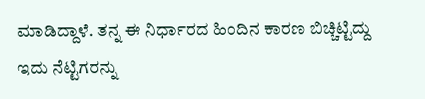ಮಾಡಿದ್ದಾಳೆ. ತನ್ನ ಈ ನಿರ್ಧಾರದ ಹಿಂದಿನ ಕಾರಣ ಬಿಚ್ಚಿಟ್ಟಿದ್ದು ಇದು ನೆಟ್ಟಿಗರನ್ನು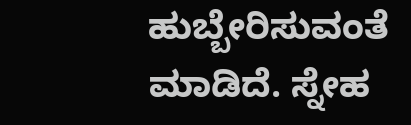ಹುಬ್ಬೇರಿಸುವಂತೆ ಮಾಡಿದೆ. ಸ್ನೇಹ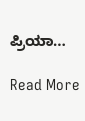ಪ್ರಿಯಾ…

Read More